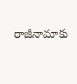రాజీనామాకు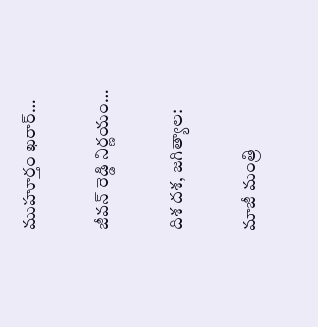ముహూర్తం ఖరార్…

జీవన్ రెడ్డి నిర్ణయం…

దిశ దశ, జగిత్యాల:

మాజీ మంత్రి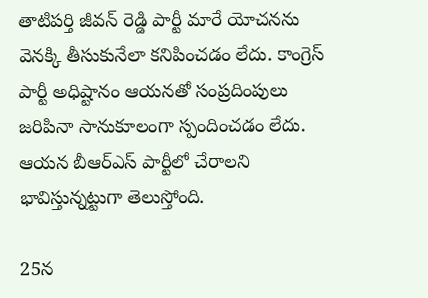తాటిపర్తి జీవన్ రెడ్డి పార్టీ మారే యోచనను వెనక్కి తీసుకునేలా కనిపించడం లేదు. కాంగ్రెస్ పార్టీ అధిష్టానం ఆయనతో సంప్రదింపులు జరిపినా సానుకూలంగా స్పందించడం లేదు. ఆయన బీఆర్ఎస్ పార్టీలో చేరాలని భావిస్తున్నట్టుగా తెలుస్తోంది.

25న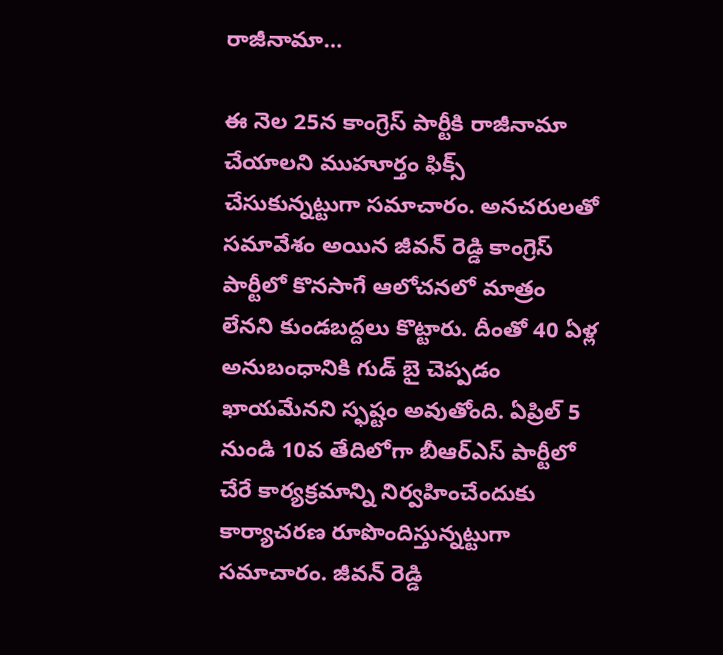రాజీనామా…

ఈ నెల 25న కాంగ్రెస్ పార్టీకి రాజీనామా చేయాలని ముహూర్తం ఫిక్స్ చేసుకున్నట్టుగా సమాచారం. అనచరులతో సమావేశం అయిన జీవన్ రెడ్డి కాంగ్రెస్ పార్టీలో కొనసాగే ఆలోచనలో మాత్రం లేనని కుండబద్దలు కొట్టారు. దీంతో 40 ఏళ్ల అనుబంధానికి గుడ్ బై చెప్పడం ఖాయమేనని స్ఫష్టం అవుతోంది. ఏప్రిల్ 5 నుండి 10వ తేదిలోగా బీఆర్ఎస్ పార్టీలో చేరే కార్యక్రమాన్ని నిర్వహించేందుకు కార్యాచరణ రూపొందిస్తున్నట్టుగా సమాచారం. జీవన్ రెడ్డి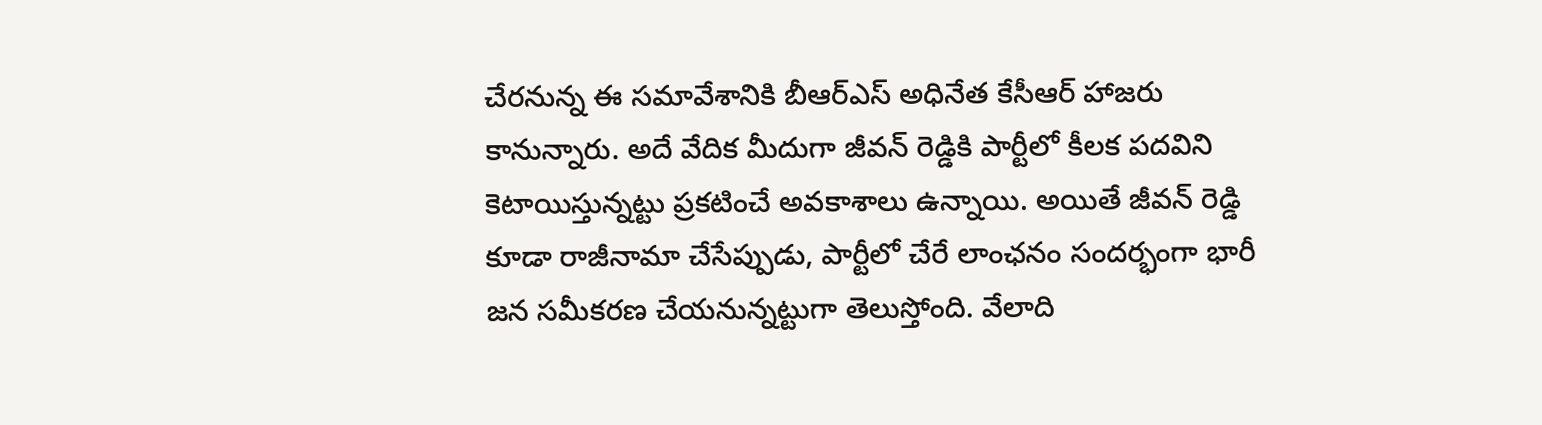చేరనున్న ఈ సమావేశానికి బీఆర్ఎస్ అధినేత కేసీఆర్ హాజరు కానున్నారు. అదే వేదిక మీదుగా జీవన్ రెడ్డికి పార్టీలో కీలక పదవిని కెటాయిస్తున్నట్టు ప్రకటించే అవకాశాలు ఉన్నాయి. అయితే జీవన్ రెడ్డి కూడా రాజీనామా చేసేప్పుడు, పార్టీలో చేరే లాంఛనం సందర్భంగా భారీ జన సమీకరణ చేయనున్నట్టుగా తెలుస్తోంది. వేలాది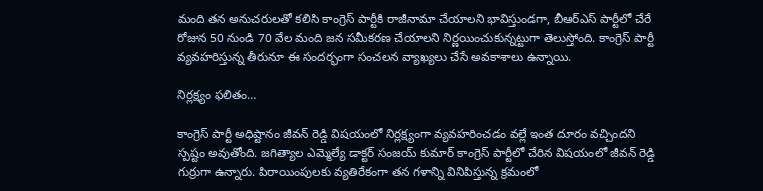మంది తన అనుచరులతో కలిసి కాంగ్రెస్ పార్టీకి రాజీనామా చేయాలని భావిస్తుండగా, బీఆర్ఎస్ పార్టీలో చేరే రోజున 50 నుండి 70 వేల మంది జన సమీకరణ చేయాలని నిర్ణయించుకున్నట్టుగా తెలుస్తోంది. కాంగ్రెస్ పార్టీ వ్యవహరిస్తున్న తీరునూ ఈ సందర్భంగా సంచలన వ్యాఖ్యలు చేసే అవకాశాలు ఉన్నాయి.

నిర్లక్ష్యం ఫలితం…

కాంగ్రెస్ పార్టీ అధిష్టానం జీవన్ రెడ్డి విషయంలో నిర్లక్ష్యంగా వ్యవహరించడం వల్లే ఇంత దూరం వచ్చిందని స్పష్టం అవుతోంది. జగిత్యాల ఎమ్మెల్యే డాక్టర్ సంజయ్ కుమార్ కాంగ్రెస్ పార్టీలో చేరిన విషయంలో జీవన్ రెడ్డి గుర్రుగా ఉన్నారు. పిరాయింపులకు వ్యతిరేకంగా తన గళాన్ని వినిపిస్తున్న క్రమంలో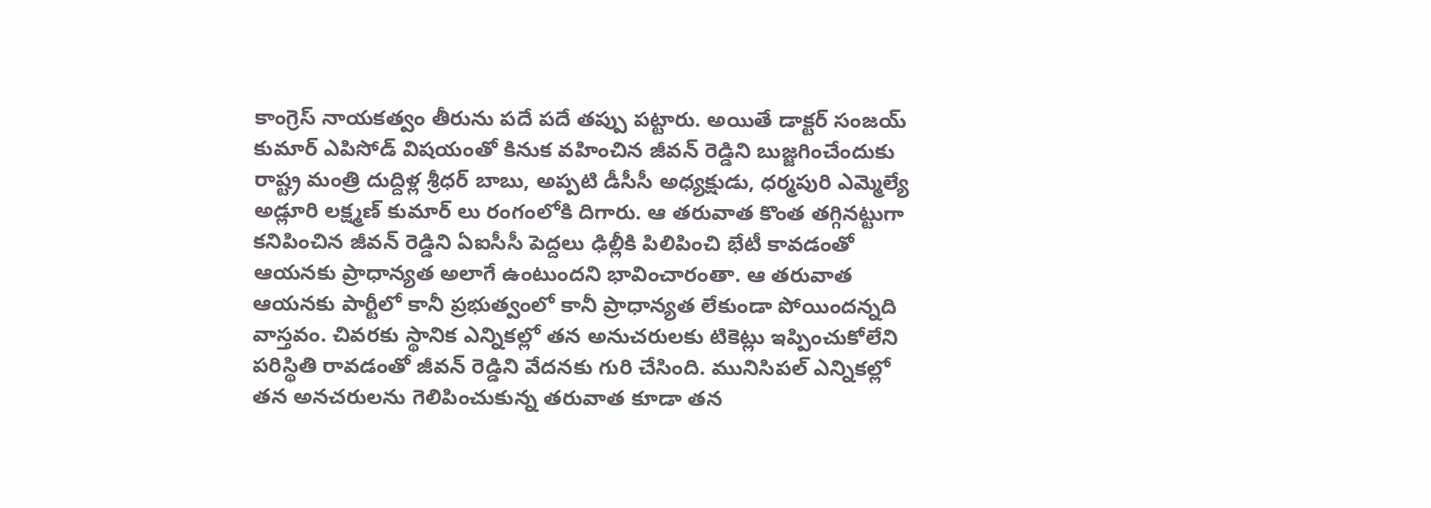కాంగ్రెస్ నాయకత్వం తీరును పదే పదే తప్పు పట్టారు. అయితే డాక్టర్ సంజయ్ కుమార్ ఎపిసోడ్ విషయంతో కినుక వహించిన జీవన్ రెడ్డిని బుజ్జగించేందుకు రాష్ట్ర మంత్రి దుద్దిళ్ల శ్రీధర్ బాబు, అప్పటి డీసీసీ అధ్యక్షుడు, ధర్మపురి ఎమ్మెల్యే అడ్లూరి లక్ష్మణ్ కుమార్ లు రంగంలోకి దిగారు. ఆ తరువాత కొంత తగ్గినట్టుగా కనిపించిన జీవన్ రెడ్డిని ఏఐసీసీ పెద్దలు ఢిల్లీకి పిలిపించి భేటీ కావడంతో ఆయనకు ప్రాధాన్యత అలాగే ఉంటుందని భావించారంతా. ఆ తరువాత ఆయనకు పార్టీలో కానీ ప్రభుత్వంలో కానీ ప్రాధాన్యత లేకుండా పోయిందన్నది వాస్తవం. చివరకు స్థానిక ఎన్నికల్లో తన అనుచరులకు టికెట్లు ఇప్పించుకోలేని పరిస్థితి రావడంతో జీవన్ రెడ్డిని వేదనకు గురి చేసింది. మునిసిపల్ ఎన్నికల్లో తన అనచరులను గెలిపించుకున్న తరువాత కూడా తన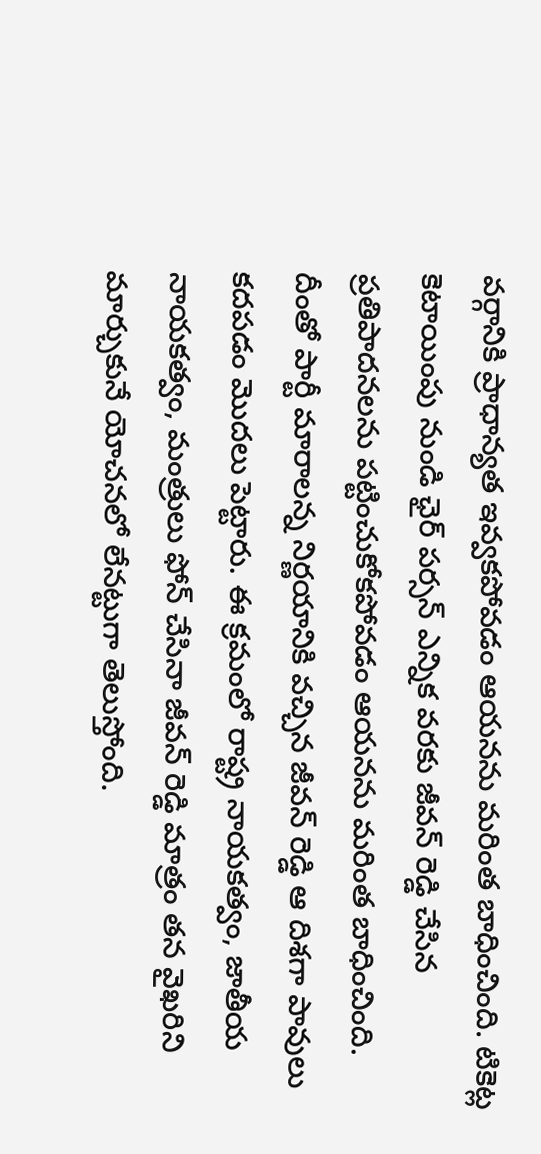వర్గానికి ప్రాధాన్యత ఇవ్వకపోవడం ఆయనను మరింత బాధించింది. టికెట్ల కెటాయింపు నుండి ఛైర్ పర్సన్ ఎన్నిక వరకు జీవన్ రెడ్డి చేసిన ప్రతిపాదనలను పట్టించుకోకపోవడం ఆయనను మరింత బాధించింది. దీంతో పార్టీ మారాలన్న నిర్ణయానికి వచ్చిన జీవన్ రెడ్డి ఆ దిశగా పావులు కదపడం మొదలు పెట్టారు. ఈ క్రమంలో రాష్ట్ర నాయకత్వం, జాతీయ నాయకత్వం, మంత్రులు ఫోన్ చేసినా జీవన్ రెడ్డి మాత్రం తన వైఖరిని మార్చుకునే యోచనలో లేనట్టుగా తెలుస్తోంది.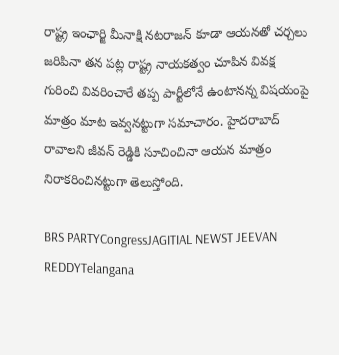రాష్ట్ర ఇంఛార్జి మీనాక్షి నటరాజన్ కూడా ఆయనతో చర్చలు జరిపినా తన పట్ల రాష్ట్ర నాయకత్వం చూపిన వివక్ష గురించి వివరించారే తప్ప పార్టీలోనే ఉంటానన్న విషయంపై మాత్రం మాట ఇవ్వనట్టుగా సమాచారం. హైదరాబాద్ రావాలని జీవన్ రెడ్డికి సూచించినా ఆయన మాత్రం నిరాకరించినట్టుగా తెలుస్తోంది.

BRS PARTYCongressJAGITIAL NEWST JEEVAN REDDYTelangana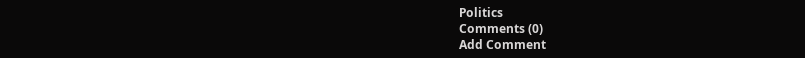Politics
Comments (0)
Add Comment